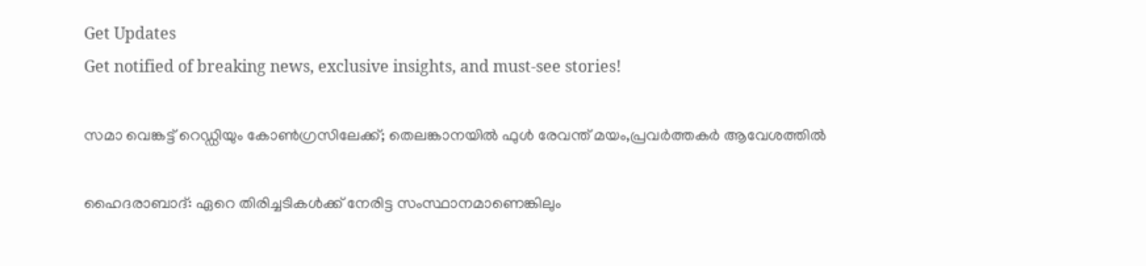Get Updates
Get notified of breaking news, exclusive insights, and must-see stories!

സമാ വെങ്കട്ട് റെഡ്ഡിയും കോണ്‍ഗ്രസിലേക്ക്; തെലങ്കാനയില്‍ ഫുള്‍ രേവന്ത് മയം,പ്രവര്‍ത്തകര്‍ ആവേശത്തില്‍

ഹൈദരാബാദ്: ഏറെ തിരിച്ചടികള്‍ക്ക് നേരിട്ട സംസ്ഥാനമാണെങ്കിലും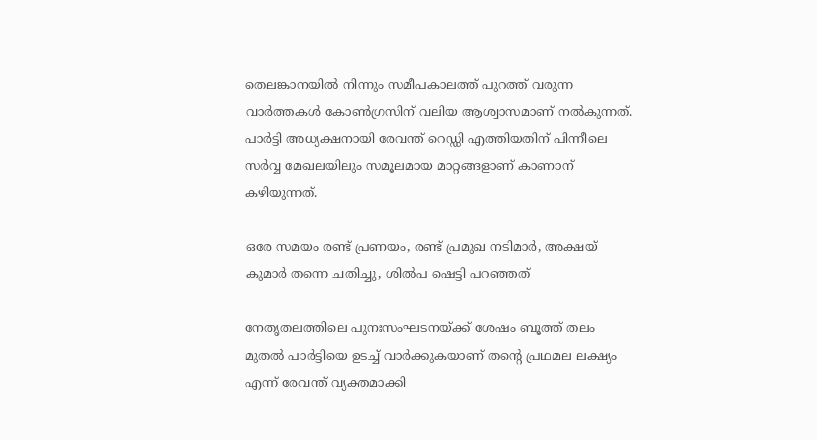തെലങ്കാനയില്‍ നിന്നും സമീപകാലത്ത് പുറത്ത് വരുന്ന വാര്‍ത്തകള്‍ കോണ്‍ഗ്രസിന് വലിയ ആശ്വാസമാണ് നല്‍കുന്നത്. പാര്‍ട്ടി അധ്യക്ഷനായി രേവന്ത് റെഡ്ഡി എത്തിയതിന് പിന്നീലെ സര്‍വ്വ മേഖലയിലും സമൂലമായ മാറ്റങ്ങളാണ് കാണാന‍് കഴിയുന്നത്.

ഒരേ സമയം രണ്ട് പ്രണയം, രണ്ട് പ്രമുഖ നടിമാര്‍, അക്ഷയ് കുമാര്‍ തന്നെ ചതിച്ചു, ശില്‍പ ഷെട്ടി പറഞ്ഞത്

നേതൃതലത്തിലെ പുനഃസംഘടനയ്ക്ക് ശേഷം ബൂത്ത് തലം മുതല്‍ പാര്‍ട്ടിയെ ഉടച്ച് വാര്‍ക്കുകയാണ് തന്‍റെ പ്രഥമല ലക്ഷ്യം എന്ന് രേവന്ത് വ്യക്തമാക്കി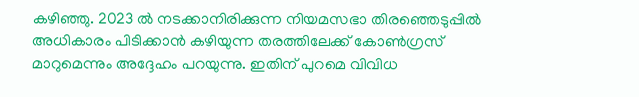കഴിഞ്ഞു. 2023 ല്‍ നടക്കാനിരിക്കുന്ന നിയമസഭാ തിരഞ്ഞെടുപ്പില്‍ അധികാരം പിടിക്കാന്‍ കഴിയുന്ന തരത്തിലേക്ക് കോണ്‍ഗ്രസ് മാറുമെന്നും അദ്ദേഹം പറയുന്നു. ഇതിന് പുറമെ വിവിധ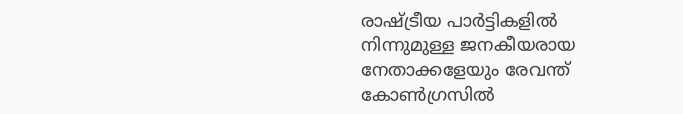രാഷ്ട്രീയ പാര്‍ട്ടികളില്‍ നിന്നുമുള്ള ജനകീയരായ നേതാക്കളേയും രേവന്ത് കോണ്‍ഗ്രസില്‍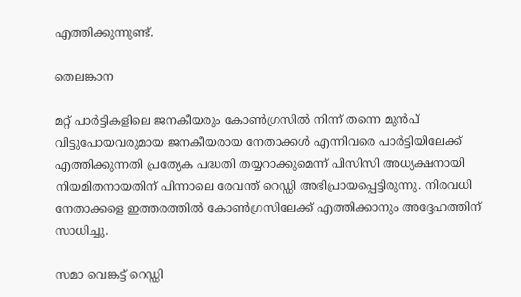എത്തിക്കുന്നുണ്ട്.

തെലങ്കാന

മറ്റ് പാര്‍ട്ടികളിലെ ജനകീയരും കോണ്‍ഗ്രസില്‍ നിന്ന് തന്നെ മുന്‍പ് വിട്ടുപോയവരുമായ ജനകീയരായ നേതാക്കള്‍ എന്നിവരെ പാര്‍ട്ടിയിലേക്ക് എത്തിക്കുന്നതി പ്രത്യേക പദ്ധതി തയ്യറാക്കുമെന്ന് പിസിസി അധ്യക്ഷനായി നിയമിതനായതിന് പിന്നാലെ രേവന്ത് റെഡ്ഡി അഭിപ്രായപ്പെട്ടിരുന്നു. നിരവധി നേതാക്കളെ ഇത്തരത്തില്‍ കോണ്‍ഗ്രസിലേക്ക് എത്തിക്കാനും അദ്ദേഹത്തിന് സാധിച്ചു.

സമാ വെങ്കട്ട് റെഡ്ഡി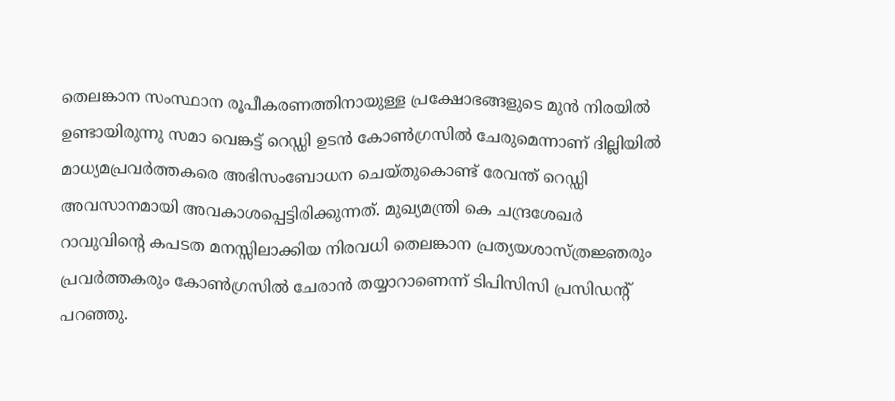തെലങ്കാന സംസ്ഥാന രൂപീകരണത്തിനായുള്ള പ്രക്ഷോഭങ്ങളുടെ മുന്‍ നിരയില്‍ ഉണ്ടായിരുന്നു സമാ വെങ്കട്ട് റെഡ്ഡി ഉടൻ കോൺഗ്രസിൽ ചേരുമെന്നാണ് ദില്ലിയില്‍ മാധ്യമപ്രവർത്തകരെ അഭിസംബോധന ചെയ്തുകൊണ്ട് രേവന്ത് റെഡ്ഡി അവസാനമായി അവകാശപ്പെട്ടിരിക്കുന്നത്. മുഖ്യമന്ത്രി കെ ചന്ദ്രശേഖർ റാവുവിന്‍റെ കപടത മനസ്സിലാക്കിയ നിരവധി തെലങ്കാന പ്രത്യയശാസ്ത്രജ്ഞരും പ്രവർത്തകരും കോൺഗ്രസിൽ ചേരാൻ തയ്യാറാണെന്ന് ടിപിസിസി പ്രസിഡന്റ് പറഞ്ഞു.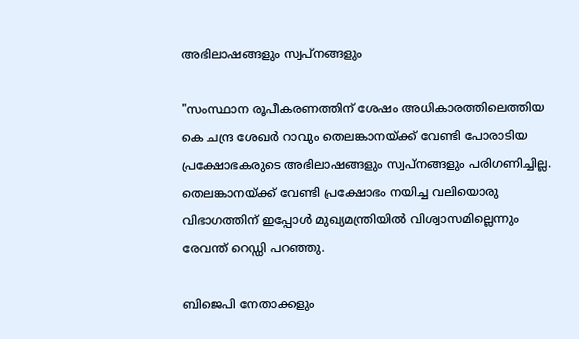അഭിലാഷങ്ങളും സ്വപ്നങ്ങളും

"സംസ്ഥാന രൂപീകരണത്തിന് ശേഷം അധികാരത്തിലെത്തിയ കെ ചന്ദ്ര ശേഖര്‍ റാവും തെലങ്കാനയ്ക്ക് വേണ്ടി പോരാടിയ പ്രക്ഷോഭകരുടെ അഭിലാഷങ്ങളും സ്വപ്നങ്ങളും പരിഗണിച്ചില്ല. തെലങ്കാനയ്ക്ക് വേണ്ടി പ്രക്ഷോഭം നയിച്ച വലിയൊരു വിഭാഗത്തിന് ഇപ്പോൾ മുഖ്യമന്ത്രിയില്‍ വിശ്വാസമില്ലെന്നും രേവന്ത് റെഡ്ഡി പറഞ്ഞു.

ബിജെപി നേതാക്കളും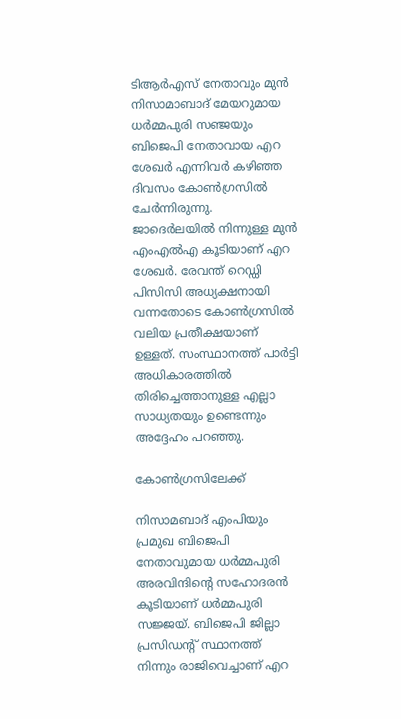ടിആര്‍എസ് നേതാവും മുന്‍ നിസാമാബാദ് മേയറുമായ ധർമ്മപുരി സഞ്ജയും ബിജെപി നേതാവായ എറ ശേഖര്‍ എന്നിവര്‍ കഴിഞ്ഞ ദിവസം കോണ്‍ഗ്രസില്‍ ചേര്‍ന്നിരുന്നു. ജാദെർലയില്‍ നിന്നുള്ള മുന്‍ എംഎല്‍എ കൂടിയാണ് എറ ശേഖര്‍. രേവന്ത് റെഡ്ഡി പിസിസി അധ്യക്ഷനായി വന്നതോടെ കോണ്‍ഗ്രസില്‍ വലിയ പ്രതീക്ഷയാണ് ഉള്ളത്. സംസ്ഥാനത്ത് പാര്‍ട്ടി അധികാരത്തില്‍ തിരിച്ചെത്താനുള്ള എല്ലാ സാധ്യതയും ഉണ്ടെന്നും അദ്ദേഹം പറഞ്ഞു.

കോണ്‍ഗ്രസിലേക്ക്

നിസാമബാദ് എംപിയും പ്രമുഖ ബിജെപി നേതാവുമായ ധർമ്മപുരി അരവിന്ദിന്‍റെ സഹോദരന്‍ കൂടിയാണ് ധര്‍മ്മപുരി സജ്ജയ്. ബിജെപി ജില്ലാ പ്രസിഡന്‍റ് സ്ഥാനത്ത് നിന്നും രാജിവെച്ചാണ് എറ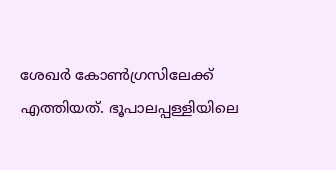ശേഖര്‍ കോണ്‍ഗ്രസിലേക്ക് എത്തിയത്. ഭൂപാലപ്പള്ളിയിലെ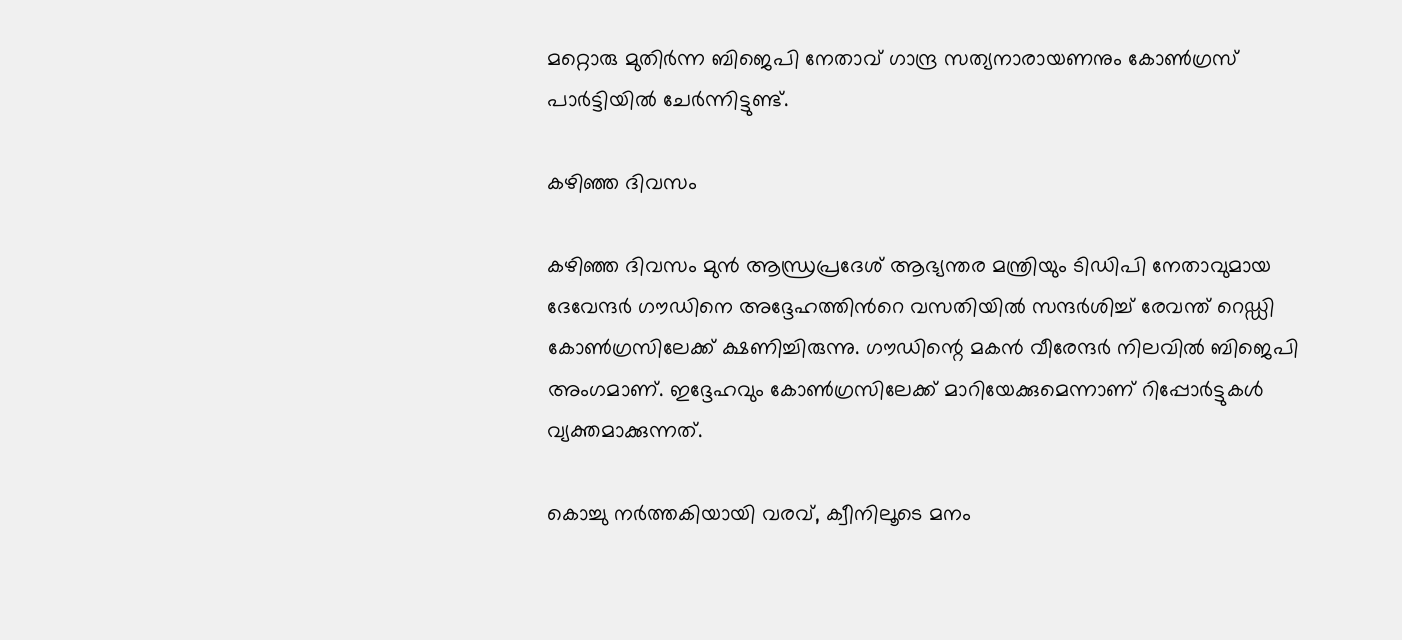മറ്റൊരു മുതിർന്ന ബിജെപി നേതാവ് ഗാന്ദ്ര സത്യനാരായണനും കോൺഗ്രസ് പാർട്ടിയിൽ ചേര്‍ന്നിട്ടുണ്ട്.

കഴിഞ്ഞ ദിവസം

കഴിഞ്ഞ ദിവസം മുന്‍ ആന്ധ്രപ്രദേശ് ആഭ്യന്തര മന്ത്രിയും ടിഡിപി നേതാവുമായ ദേവേന്ദര്‍ ഗൗഡിനെ അദ്ദേഹത്തിന്‍റെ വസതിയില്‍ സന്ദര്‍ശിച്ച് രേവന്ത് റെഡ്ഡി കോണ്‍ഗ്രസിലേക്ക് ക്ഷണിച്ചിരുന്നു. ഗൗഡിന്റെ മകന്‍ വീരേന്ദർ നിലവില്‍ ബിജെപി അംഗമാണ്. ഇദ്ദേഹവും കോണ്‍ഗ്രസിലേക്ക് മാറിയേക്കുമെന്നാണ് റിപ്പോര്‍ട്ടുകള്‍ വ്യക്തമാക്കുന്നത്.

കൊച്ചു നര്‍ത്തകിയായി വരവ്, ക്വീനിലൂടെ മനം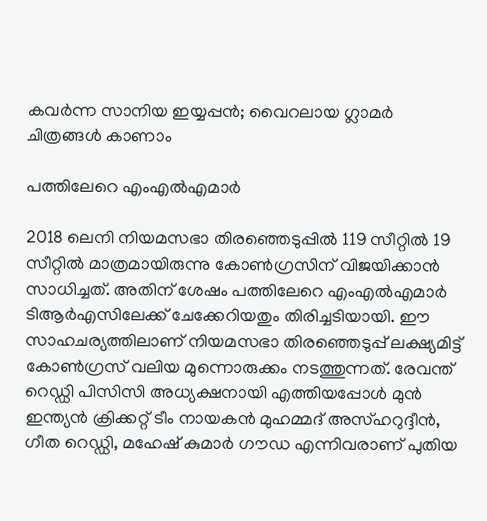കവര്‍ന്ന സാനിയ ഇയ്യപ്പന്‍; വൈറലായ ഗ്ലാമര്‍ ചിത്രങ്ങള്‍ കാണാം

പത്തിലേറെ എംഎല്‍എമാര്‍

2018 ലെനി നിയമസഭാ തിരഞ്ഞെടുപ്പില്‍ 119 സീറ്റില്‍ 19 സീറ്റില്‍ മാത്രമായിരുന്നു കോണ്‍ഗ്രസിന് വിജയിക്കാന്‍ സാധിച്ചത്. അതിന് ശേഷം പത്തിലേറെ എംഎല്‍എമാര്‍ ടിആര്‍എസിലേക്ക് ചേക്കേറിയതും തിരിച്ചടിയായി. ഈ സാഹചര്യത്തിലാണ് നിയമസഭാ തിരഞ്ഞെടുപ്പ് ലക്ഷ്യമിട്ട് കോണ്‍ഗ്രസ് വലിയ മുന്നൊരുക്കം നടത്തുന്നത്. രേവന്ത് റെഡ്ഡി പിസിസി അധ്യക്ഷനായി എത്തിയപ്പോള്‍ മുൻ ഇന്ത്യൻ ക്രിക്കറ്റ് ടീം നായകൻ മുഹമ്മദ് അസ്ഹറുദ്ദീൻ, ഗീത റെഡ്ഡി, മഹേഷ് കുമാർ ഗൗഡ എന്നിവരാണ് പുതിയ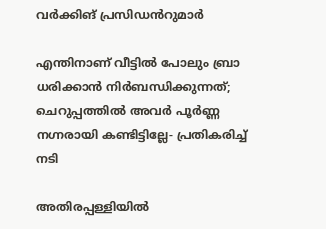വർക്കിങ് പ്രസിഡൻറുമാർ

എന്തിനാണ് വീട്ടില്‍ പോലും ബ്രാ ധരിക്കാന്‍ നിര്‍ബന്ധിക്കുന്നത്; ചെറുപ്പത്തില്‍ അവര്‍ പൂര്‍ണ്ണ നഗ്നരായി കണ്ടിട്ടില്ലേ- പ്രതികരിച്ച് നടി

അതിരപ്പള്ളിയില്‍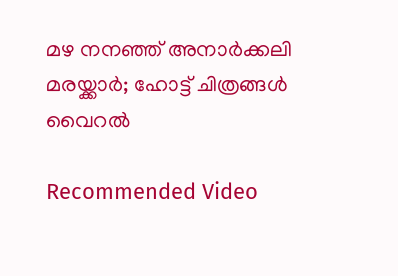മഴ നനഞ്ഞ് അനാര്‍ക്കലി മരയ്ക്കാര്‍; ഹോട്ട് ചിത്രങ്ങള്‍ വൈറല്‍

Recommended Video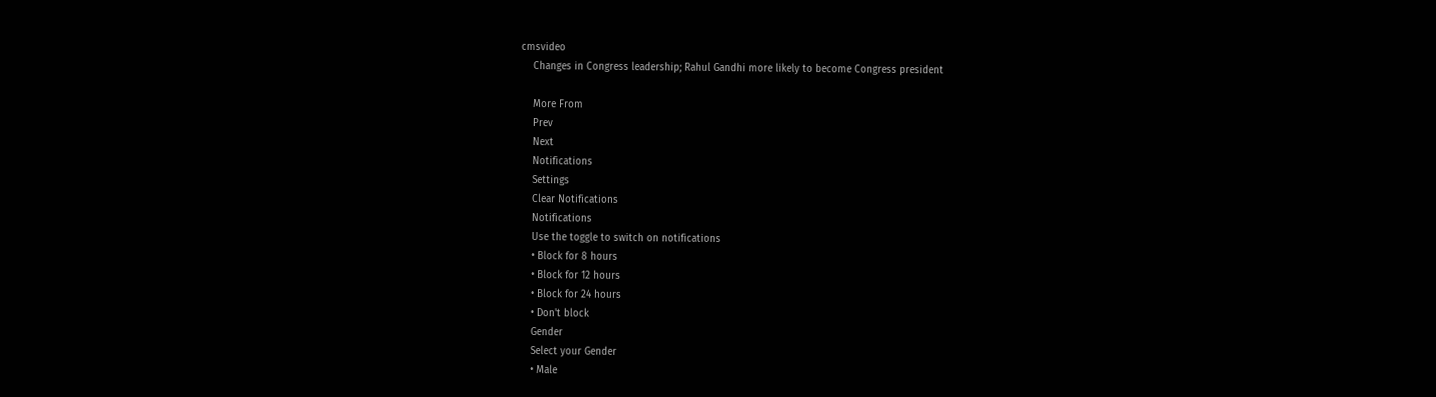cmsvideo
    Changes in Congress leadership; Rahul Gandhi more likely to become Congress president

    More From
    Prev
    Next
    Notifications
    Settings
    Clear Notifications
    Notifications
    Use the toggle to switch on notifications
    • Block for 8 hours
    • Block for 12 hours
    • Block for 24 hours
    • Don't block
    Gender
    Select your Gender
    • Male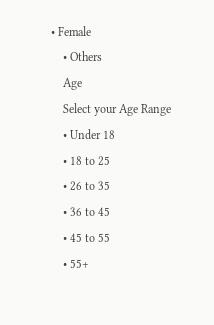• Female
    • Others
    Age
    Select your Age Range
    • Under 18
    • 18 to 25
    • 26 to 35
    • 36 to 45
    • 45 to 55
    • 55+